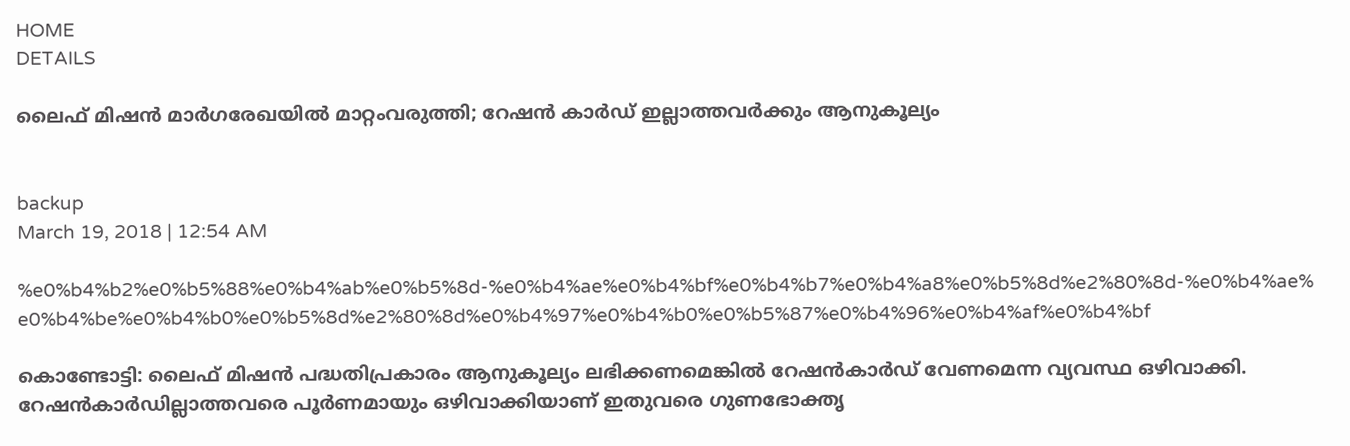HOME
DETAILS

ലൈഫ് മിഷന്‍ മാര്‍ഗരേഖയില്‍ മാറ്റംവരുത്തി; റേഷന്‍ കാര്‍ഡ് ഇല്ലാത്തവര്‍ക്കും ആനുകൂല്യം


backup
March 19, 2018 | 12:54 AM

%e0%b4%b2%e0%b5%88%e0%b4%ab%e0%b5%8d-%e0%b4%ae%e0%b4%bf%e0%b4%b7%e0%b4%a8%e0%b5%8d%e2%80%8d-%e0%b4%ae%e0%b4%be%e0%b4%b0%e0%b5%8d%e2%80%8d%e0%b4%97%e0%b4%b0%e0%b5%87%e0%b4%96%e0%b4%af%e0%b4%bf

കൊണ്ടോട്ടി: ലൈഫ് മിഷന്‍ പദ്ധതിപ്രകാരം ആനുകൂല്യം ലഭിക്കണമെങ്കില്‍ റേഷന്‍കാര്‍ഡ് വേണമെന്ന വ്യവസ്ഥ ഒഴിവാക്കി. റേഷന്‍കാര്‍ഡില്ലാത്തവരെ പൂര്‍ണമായും ഒഴിവാക്കിയാണ് ഇതുവരെ ഗുണഭോക്തൃ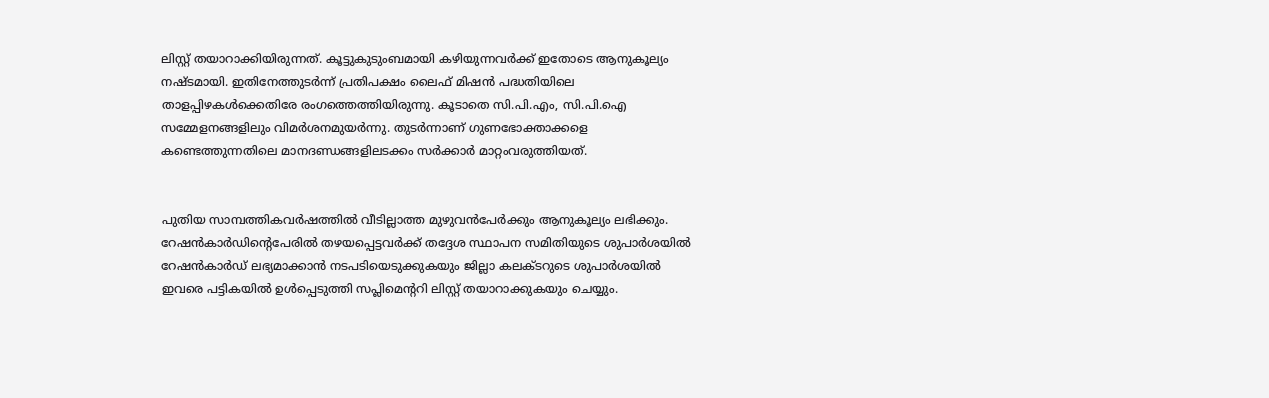ലിസ്റ്റ് തയാറാക്കിയിരുന്നത്. കൂട്ടുകുടുംബമായി കഴിയുന്നവര്‍ക്ക് ഇതോടെ ആനുകൂല്യം നഷ്ടമായി. ഇതിനേത്തുടര്‍ന്ന് പ്രതിപക്ഷം ലൈഫ് മിഷന്‍ പദ്ധതിയിലെ താളപ്പിഴകള്‍ക്കെതിരേ രംഗത്തെത്തിയിരുന്നു. കൂടാതെ സി.പി.എം, സി.പി.ഐ സമ്മേളനങ്ങളിലും വിമര്‍ശനമുയര്‍ന്നു. തുടര്‍ന്നാണ് ഗുണഭോക്താക്കളെ കണ്ടെത്തുന്നതിലെ മാനദണ്ഡങ്ങളിലടക്കം സര്‍ക്കാര്‍ മാറ്റംവരുത്തിയത്.


പുതിയ സാമ്പത്തികവര്‍ഷത്തില്‍ വീടില്ലാത്ത മുഴുവന്‍പേര്‍ക്കും ആനുകൂല്യം ലഭിക്കും. റേഷന്‍കാര്‍ഡിന്റെപേരില്‍ തഴയപ്പെട്ടവര്‍ക്ക് തദ്ദേശ സ്ഥാപന സമിതിയുടെ ശുപാര്‍ശയില്‍ റേഷന്‍കാര്‍ഡ് ലഭ്യമാക്കാന്‍ നടപടിയെടുക്കുകയും ജില്ലാ കലക്ടറുടെ ശുപാര്‍ശയില്‍ ഇവരെ പട്ടികയില്‍ ഉള്‍പ്പെടുത്തി സപ്ലിമെന്ററി ലിസ്റ്റ് തയാറാക്കുകയും ചെയ്യും.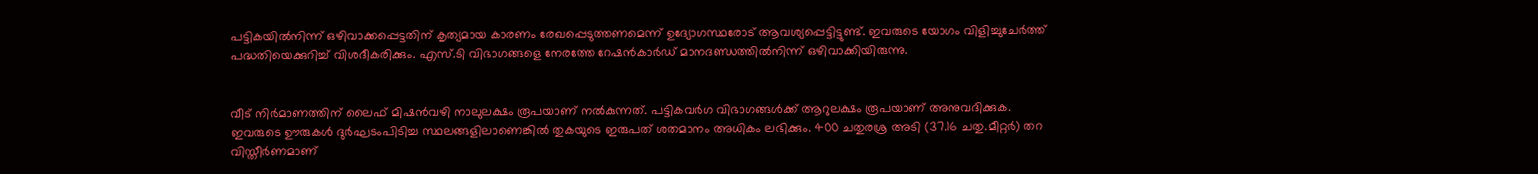പട്ടികയില്‍നിന്ന് ഒഴിവാക്കപ്പെട്ടതിന് കൃത്യമായ കാരണം രേഖപ്പെടുത്തണമെന്ന് ഉദ്യോഗസ്ഥരോട് ആവശ്യപ്പെട്ടിട്ടുണ്ട്. ഇവരുടെ യോഗം വിളിച്ചുചേര്‍ത്ത് പദ്ധതിയെക്കുറിച്ച് വിശദീകരിക്കും. എസ്.ടി വിഭാഗങ്ങളെ നേരത്തേ റേഷന്‍കാര്‍ഡ് മാനദണ്ഡത്തില്‍നിന്ന് ഒഴിവാക്കിയിരുന്നു.


വീട് നിര്‍മാണത്തിന് ലൈഫ് മിഷന്‍വഴി നാലുലക്ഷം രൂപയാണ് നല്‍കുന്നത്. പട്ടികവര്‍ഗ വിഭാഗങ്ങള്‍ക്ക് ആറുലക്ഷം രൂപയാണ് അനുവദിക്കുക. ഇവരുടെ ഊരുകള്‍ ദുര്‍ഘടംപിടിച്ച സ്ഥലങ്ങളിലാണെങ്കില്‍ തുകയുടെ ഇരുപത് ശതമാനം അധികം ലഭിക്കും. 400 ചതുരശ്ര അടി (37.16 ചതു.മീറ്റര്‍) തറ വിസ്തീര്‍ണമാണ്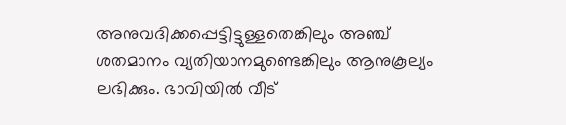അനുവദിക്കപ്പെട്ടിട്ടുള്ളതെങ്കിലും അഞ്ച് ശതമാനം വ്യതിയാനമുണ്ടെങ്കിലും ആനുകൂല്യം ലഭിക്കും. ഭാവിയില്‍ വീട്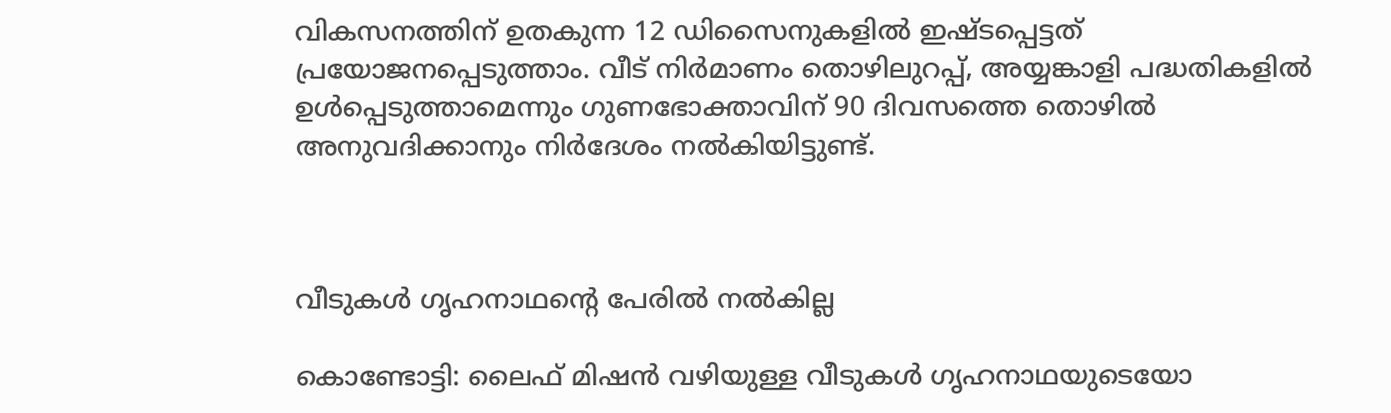വികസനത്തിന് ഉതകുന്ന 12 ഡിസൈനുകളില്‍ ഇഷ്ടപ്പെട്ടത് പ്രയോജനപ്പെടുത്താം. വീട് നിര്‍മാണം തൊഴിലുറപ്പ്, അയ്യങ്കാളി പദ്ധതികളില്‍ ഉള്‍പ്പെടുത്താമെന്നും ഗുണഭോക്താവിന് 90 ദിവസത്തെ തൊഴില്‍ അനുവദിക്കാനും നിര്‍ദേശം നല്‍കിയിട്ടുണ്ട്.



വീടുകള്‍ ഗൃഹനാഥന്റെ പേരില്‍ നല്‍കില്ല

കൊണ്ടോട്ടി: ലൈഫ് മിഷന്‍ വഴിയുള്ള വീടുകള്‍ ഗൃഹനാഥയുടെയോ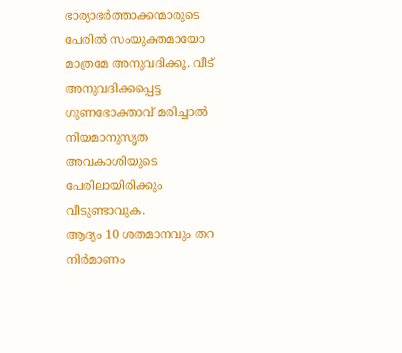ഭാര്യാഭര്‍ത്താക്കന്മാരുടെ പേരില്‍ സംയുക്തമായോ മാത്രമേ അനുവദിക്കൂ. വീട് അനുവദിക്കപ്പെട്ട ഗുണഭോക്താവ് മരിച്ചാല്‍ നിയമാനുസൃത അവകാശിയുടെ പേരിലായിരിക്കും വീടുണ്ടാവുക.
ആദ്യം 10 ശതമാനവും തറ നിര്‍മാണം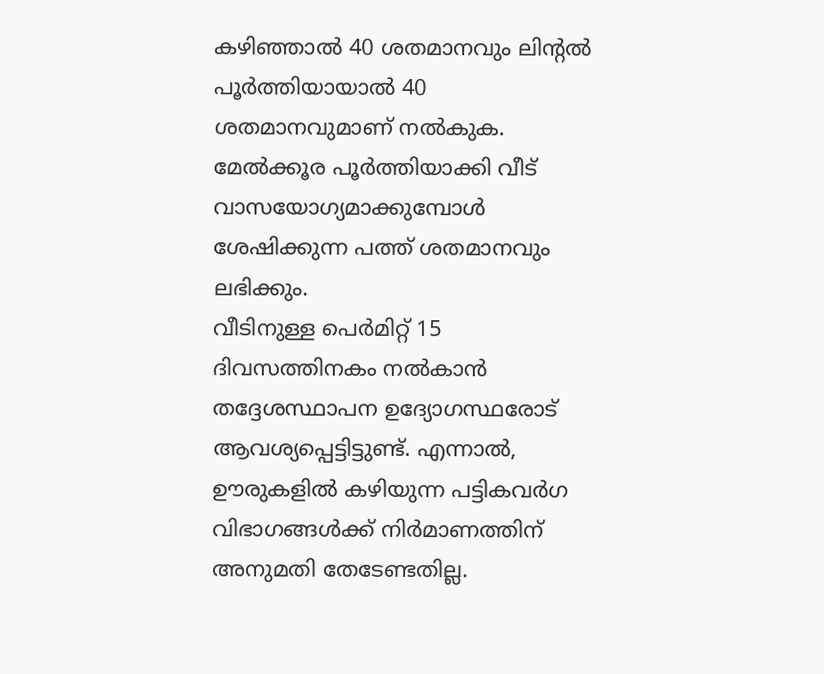കഴിഞ്ഞാല്‍ 40 ശതമാനവും ലിന്റല്‍ പൂര്‍ത്തിയായാല്‍ 40 ശതമാനവുമാണ് നല്‍കുക. മേല്‍ക്കൂര പൂര്‍ത്തിയാക്കി വീട് വാസയോഗ്യമാക്കുമ്പോള്‍ ശേഷിക്കുന്ന പത്ത് ശതമാനവും ലഭിക്കും.
വീടിനുള്ള പെര്‍മിറ്റ് 15 ദിവസത്തിനകം നല്‍കാന്‍ തദ്ദേശസ്ഥാപന ഉദ്യോഗസ്ഥരോട് ആവശ്യപ്പെട്ടിട്ടുണ്ട്. എന്നാല്‍, ഊരുകളില്‍ കഴിയുന്ന പട്ടികവര്‍ഗ വിഭാഗങ്ങള്‍ക്ക് നിര്‍മാണത്തിന് അനുമതി തേടേണ്ടതില്ല.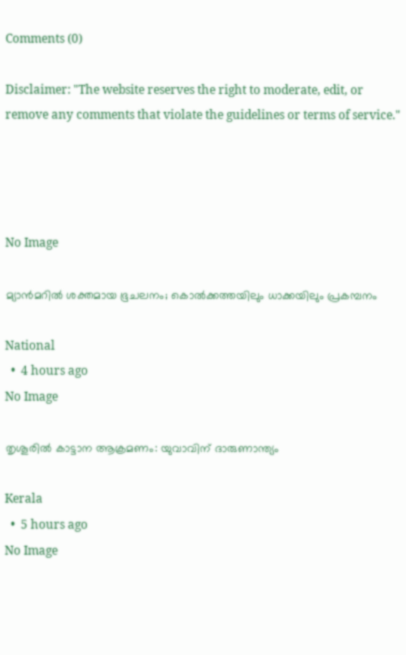Comments (0)

Disclaimer: "The website reserves the right to moderate, edit, or remove any comments that violate the guidelines or terms of service."




No Image

മ്യാൻമറിൽ ശക്തമായ ഭൂചലനം; കൊൽക്കത്തയിലും ധാക്കയിലും പ്രകമ്പനം

National
  •  4 hours ago
No Image

തൃശൂരിൽ കാട്ടാന ആക്രമണം: യുവാവിന് ദാരുണാന്ത്യം

Kerala
  •  5 hours ago
No Image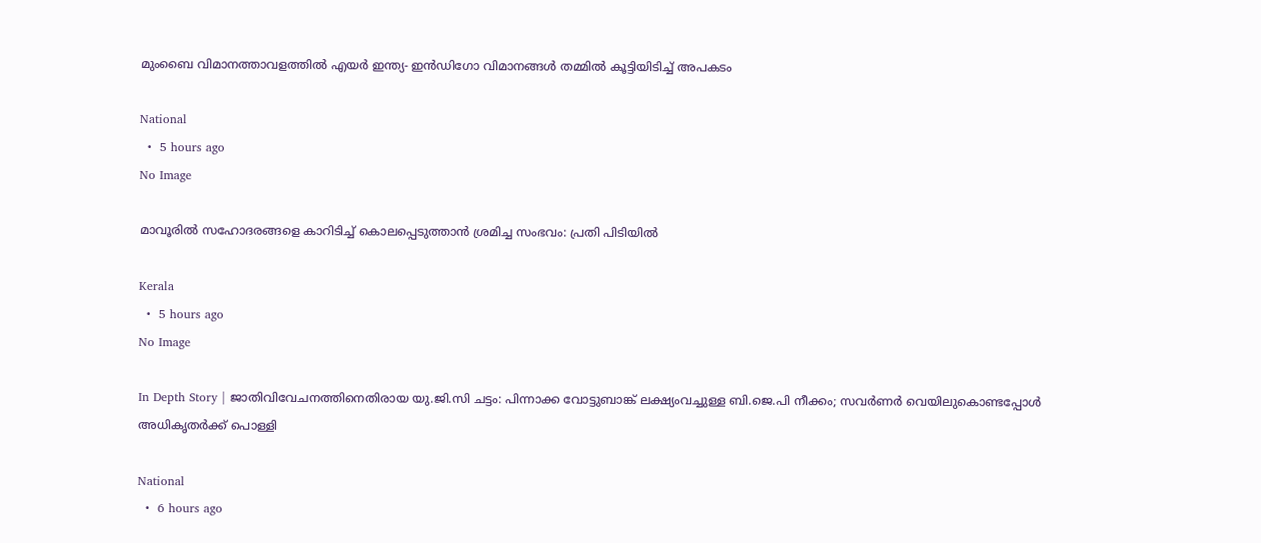മുംബൈ വിമാനത്താവളത്തില്‍ എയര്‍ ഇന്ത്യ- ഇന്‍ഡിഗോ വിമാനങ്ങള്‍ തമ്മില്‍ കൂട്ടിയിടിച്ച് അപകടം

National
  •  5 hours ago
No Image

മാവൂരിൽ സഹോദരങ്ങളെ കാറിടിച്ച് കൊലപ്പെടുത്താൻ ശ്രമിച്ച സംഭവം: പ്രതി പിടിയിൽ

Kerala
  •  5 hours ago
No Image

In Depth Story | ജാതിവിവേചനത്തിനെതിരായ യു.ജി.സി ചട്ടം: പിന്നാക്ക വോട്ടുബാങ്ക് ലക്ഷ്യംവച്ചുള്ള ബി.ജെ.പി നീക്കം; സവര്‍ണര്‍ വെയിലുകൊണ്ടപ്പോള്‍ അധികൃതര്‍ക്ക് പൊള്ളി

National
  •  6 hours ago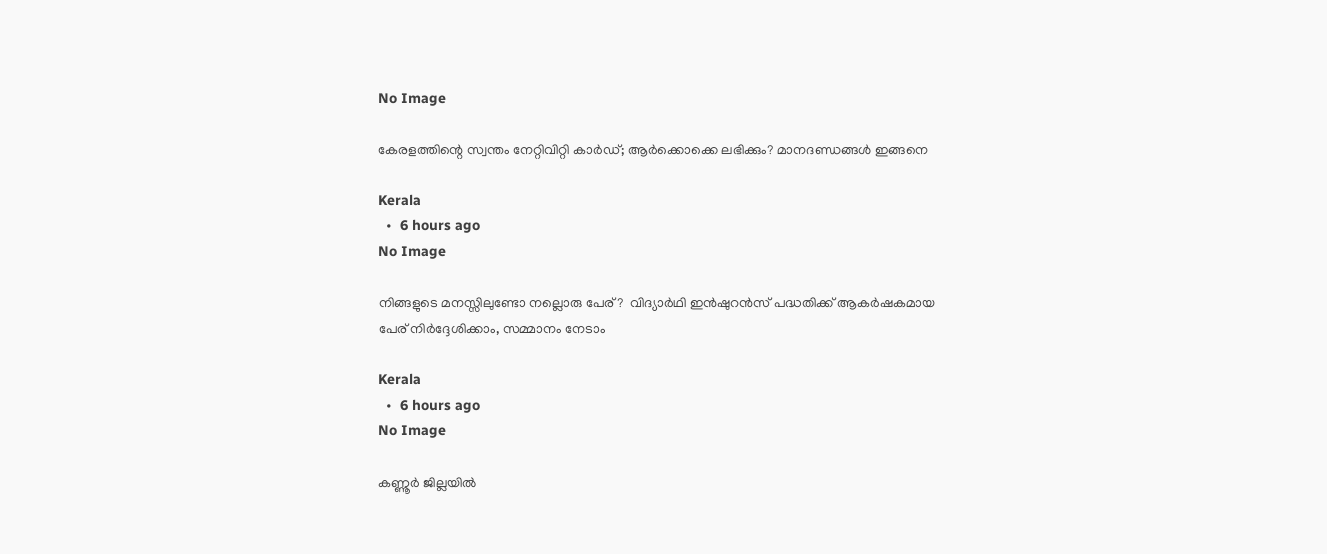No Image

കേരളത്തിന്റെ സ്വന്തം നേറ്റിവിറ്റി കാര്‍ഡ്; ആര്‍ക്കൊക്കെ ലഭിക്കും? മാനദണ്ഡങ്ങള്‍ ഇങ്ങനെ

Kerala
  •  6 hours ago
No Image

നിങ്ങളുടെ മനസ്സിലുണ്ടോ നല്ലൊരു പേര്?  വിദ്യാർഥി ഇൻഷുറൻസ് പദ്ധതിക്ക് ആകർഷകമായ പേര് നിർദ്ദേശിക്കാം, സമ്മാനം നേടാം

Kerala
  •  6 hours ago
No Image

കണ്ണൂര്‍ ജില്ലയില്‍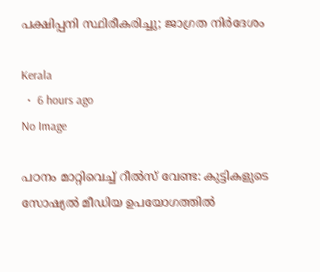പക്ഷിപ്പനി സ്ഥിരീകരിച്ചു; ജാഗ്രത നിര്‍ദേശം

Kerala
  •  6 hours ago
No Image

പഠനം മാറ്റിവെച്ച് റീൽസ് വേണ്ട: കുട്ടികളുടെ സോഷ്യൽ മീഡിയ ഉപയോഗത്തിൽ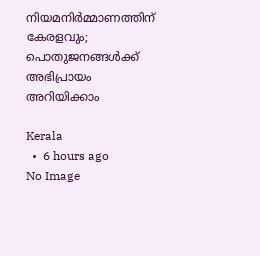നിയമനിർമ്മാണത്തിന് കേരളവും; പൊതുജനങ്ങൾക്ക് അഭിപ്രായം അറിയിക്കാം

Kerala
  •  6 hours ago
No Image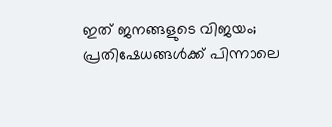ഇത് ജനങ്ങളുടെ വിജയം; പ്രതിഷേധങ്ങള്‍ക്ക് പിന്നാലെ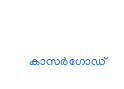കാസര്‍ഗോഡ്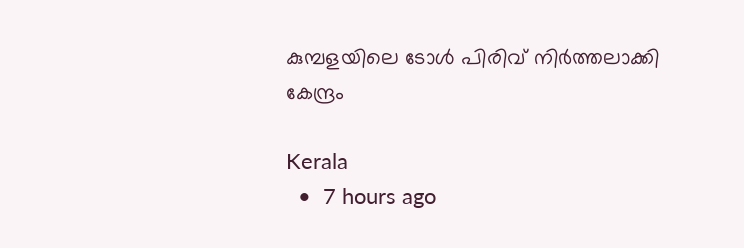കുമ്പളയിലെ ടോള്‍ പിരിവ് നിര്‍ത്തലാക്കി കേന്ദ്രം

Kerala
  •  7 hours ago